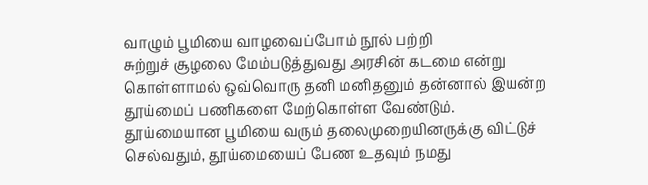வாழும் பூமியை வாழவைப்போம் நூல் பற்றி
சுற்றுச் சூழலை மேம்படுத்துவது அரசின் கடமை என்று கொள்ளாமல் ஒவ்வொரு தனி மனிதனும் தன்னால் இயன்ற தூய்மைப் பணிகளை மேற்கொள்ள வேண்டும்.
தூய்மையான பூமியை வரும் தலைமுறையினருக்கு விட்டுச் செல்வதும், தூய்மையைப் பேண உதவும் நமது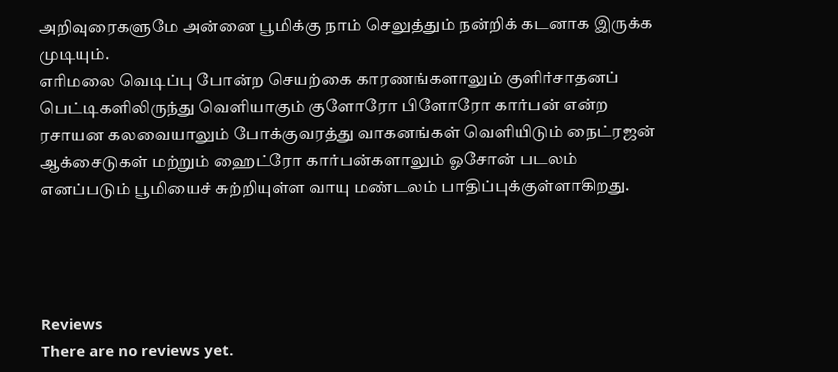அறிவுரைகளுமே அன்னை பூமிக்கு நாம் செலுத்தும் நன்றிக் கடனாக இருக்க முடியும்.
எரிமலை வெடிப்பு போன்ற செயற்கை காரணங்களாலும் குளிர்சாதனப் பெட்டிகளிலிருந்து வெளியாகும் குளோரோ பிளோரோ கார்பன் என்ற ரசாயன கலவையாலும் போக்குவரத்து வாகனங்கள் வெளியிடும் நைட்ரஜன் ஆக்சைடுகள் மற்றும் ஹைட்ரோ கார்பன்களாலும் ஓசோன் படலம் எனப்படும் பூமியைச் சுற்றியுள்ள வாயு மண்டலம் பாதிப்புக்குள்ளாகிறது.




Reviews
There are no reviews yet.